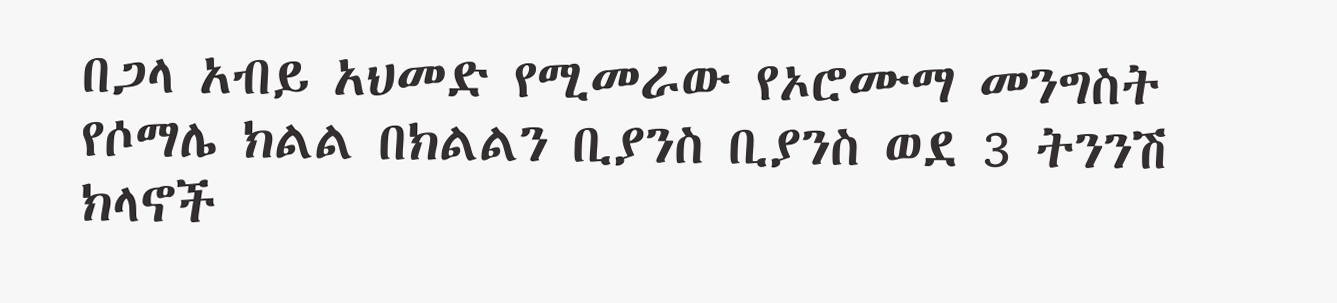በጋላ አብይ አህመድ የሚመራው የኦሮሙማ መንግስት የሶማሌ ክልል በክልልን ቢያንስ ቢያንስ ወደ 3 ትንንሽ ክላኖች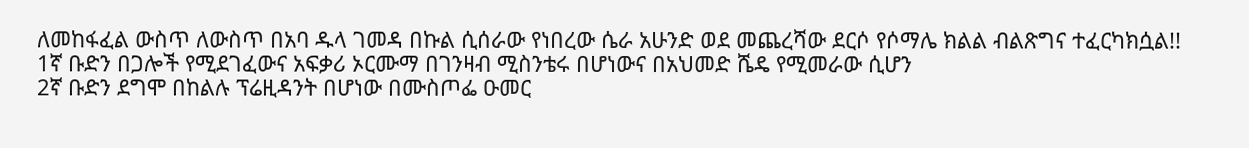ለመከፋፈል ውስጥ ለውስጥ በአባ ዱላ ገመዳ በኩል ሲሰራው የነበረው ሴራ አሁንድ ወደ መጨረሻው ደርሶ የሶማሌ ክልል ብልጽግና ተፈርካክሷል!!
1ኛ ቡድን በጋሎች የሚደገፈውና አፍቃሪ ኦርሙማ በገንዛብ ሚስንቴሩ በሆነውና በአህመድ ሼዴ የሚመራው ሲሆን
2ኛ ቡድን ደግሞ በከልሉ ፕሬዚዳንት በሆነው በሙስጦፌ ዑመር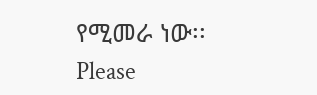የሚመራ ነው፡፡
Please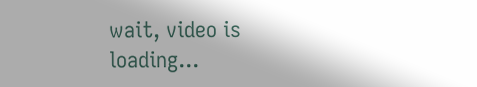wait, video is loading...